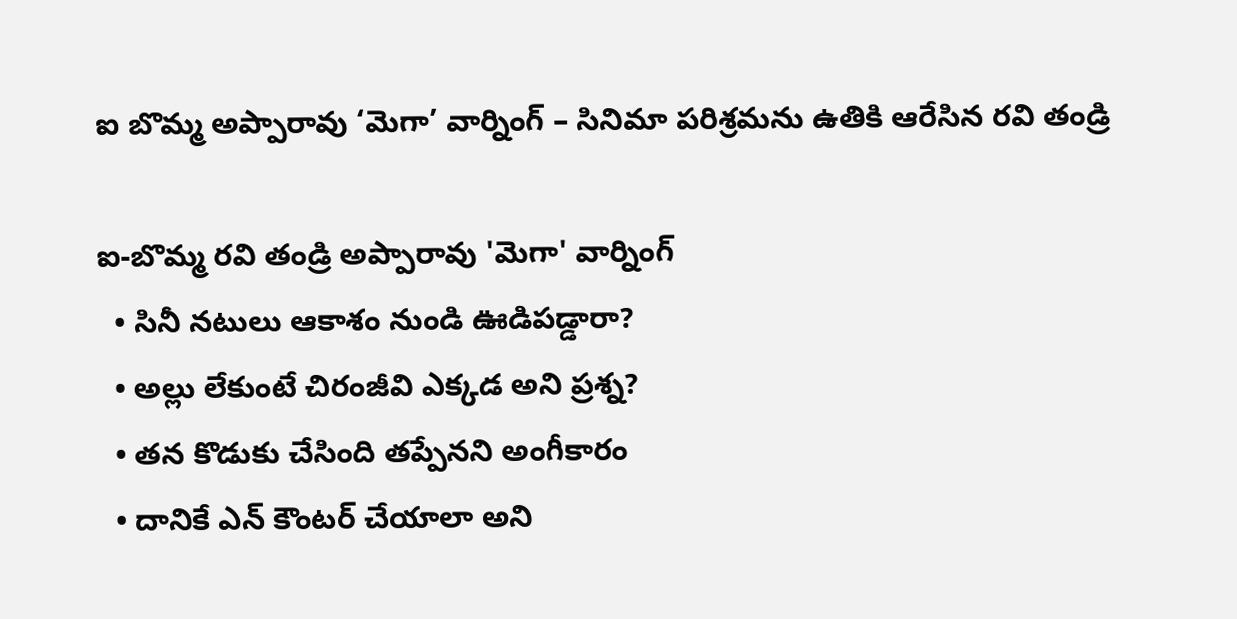ఐ బొమ్మ అప్పారావు ‘మెగా’ వార్నింగ్ – సినిమా పరిశ్రమను ఉతికి ఆరేసిన రవి తండ్రి

ఐ-బొమ్మ రవి తండ్రి అప్పారావు 'మెగా' వార్నింగ్
  • సినీ నటులు ఆకాశం నుండి ఊడిపడ్డారా?
  • అల్లు లేకుంటే చిరంజీవి ఎక్కడ అని ప్రశ్న?
  • తన కొడుకు చేసింది తప్పేనని అంగీకారం
  • దానికే ఎన్ కౌంటర్ చేయాలా అని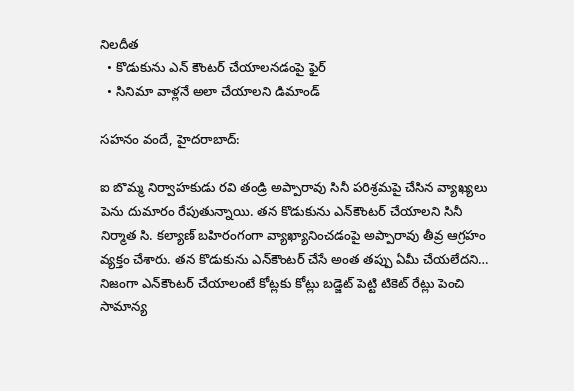నిలదీత
  • కొడుకును ఎన్ కౌంటర్ చేయాలనడంపై ఫైర్
  • సినిమా వాళ్లనే అలా చేయాలని డిమాండ్

సహనం వందే, హైదరాబాద్:

ఐ బొమ్మ నిర్వాహకుడు రవి తండ్రి అప్పారావు సినీ పరిశ్రమపై చేసిన వ్యాఖ్యలు పెను దుమారం రేపుతున్నాయి. తన కొడుకును ఎన్‌కౌంటర్ చేయాలని సినీ నిర్మాత సి. కల్యాణ్ బహిరంగంగా వ్యాఖ్యానించడంపై అప్పారావు తీవ్ర ఆగ్రహం వ్యక్తం చేశారు. తన కొడుకును ఎన్‌కౌంటర్ చేసే అంత తప్పు ఏమీ చేయలేదని… నిజంగా ఎన్‌కౌంటర్ చేయాలంటే కోట్లకు కోట్లు బడ్జెట్ పెట్టి టికెట్ రేట్లు పెంచి సామాన్య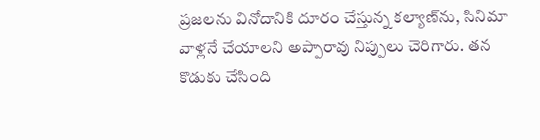ప్రజలను వినోదానికి దూరం చేస్తున్న కల్యాణ్‌ను, సినిమా వాళ్లనే చేయాలని అప్పారావు నిప్పులు చెరిగారు. తన కొడుకు చేసింది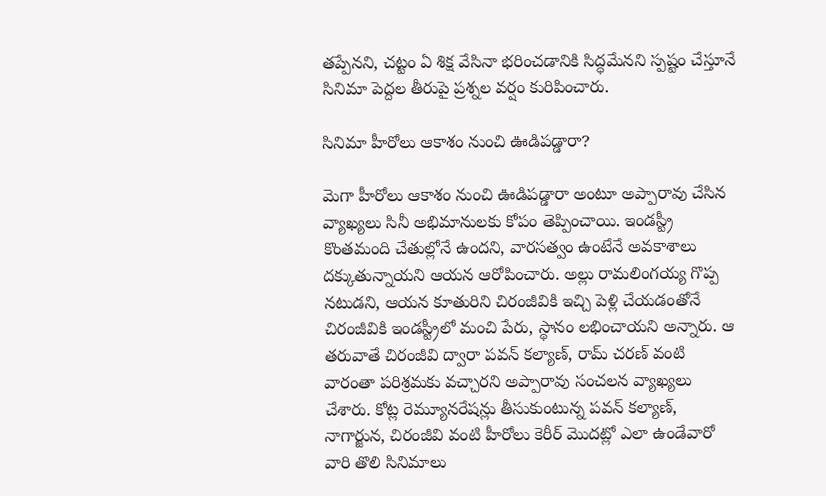తప్పేనని, చట్టం ఏ శిక్ష వేసినా భరించడానికి సిద్ధమేనని స్పష్టం చేస్తూనే సినిమా పెద్దల తీరుపై ప్రశ్నల వర్షం కురిపించారు.

సినిమా హీరోలు ఆకాశం నుంచి ఊడిపడ్డారా?

మెగా హీరోలు ఆకాశం నుంచి ఊడిపడ్డారా అంటూ అప్పారావు చేసిన వ్యాఖ్యలు సినీ అభిమానులకు కోపం తెప్పించాయి. ఇండస్ట్రీ కొంతమంది చేతుల్లోనే ఉందని, వారసత్వం ఉంటేనే అవకాశాలు దక్కుతున్నాయని ఆయన ఆరోపించారు. అల్లు రామలింగయ్య గొప్ప నటుడని, ఆయన కూతురిని చిరంజీవికి ఇచ్చి పెళ్లి చేయడంతోనే చిరంజీవికి ఇండస్ట్రీలో మంచి పేరు, స్థానం లభించాయని అన్నారు. ఆ తరువాతే చిరంజీవి ద్వారా పవన్ కల్యాణ్, రామ్ చరణ్ వంటి వారంతా పరిశ్రమకు వచ్చారని అప్పారావు సంచలన వ్యాఖ్యలు చేశారు. కోట్ల రెమ్యూనరేషన్లు తీసుకుంటున్న పవన్ కల్యాణ్, నాగార్జున, చిరంజీవి వంటి హీరోలు కెరీర్ మొదట్లో ఎలా ఉండేవారో వారి తొలి సినిమాలు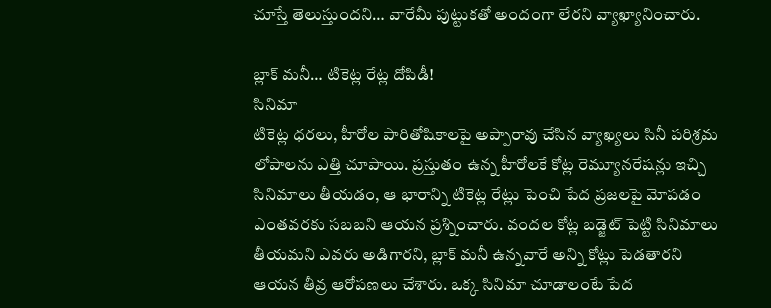చూస్తే తెలుస్తుందని… వారేమీ పుట్టుకతో అందంగా లేరని వ్యాఖ్యానించారు.

బ్లాక్ మనీ… టికెట్ల రేట్ల దోపిడీ!
సినిమా
టికెట్ల ధరలు, హీరోల పారితోషికాలపై అప్పారావు చేసిన వ్యాఖ్యలు సినీ పరిశ్రమ లోపాలను ఎత్తి చూపాయి. ప్రస్తుతం ఉన్న హీరోలకే కోట్ల రెమ్యూనరేషన్లు ఇచ్చి సినిమాలు తీయడం, ఆ భారాన్ని టికెట్ల రేట్లు పెంచి పేద ప్రజలపై మోపడం ఎంతవరకు సబబని ఆయన ప్రశ్నించారు. వందల కోట్ల బడ్జెట్ పెట్టి సినిమాలు తీయమని ఎవరు అడిగారని, బ్లాక్ మనీ ఉన్నవారే అన్ని కోట్లు పెడతారని ఆయన తీవ్ర ఆరోపణలు చేశారు. ఒక్క సినిమా చూడాలంటే పేద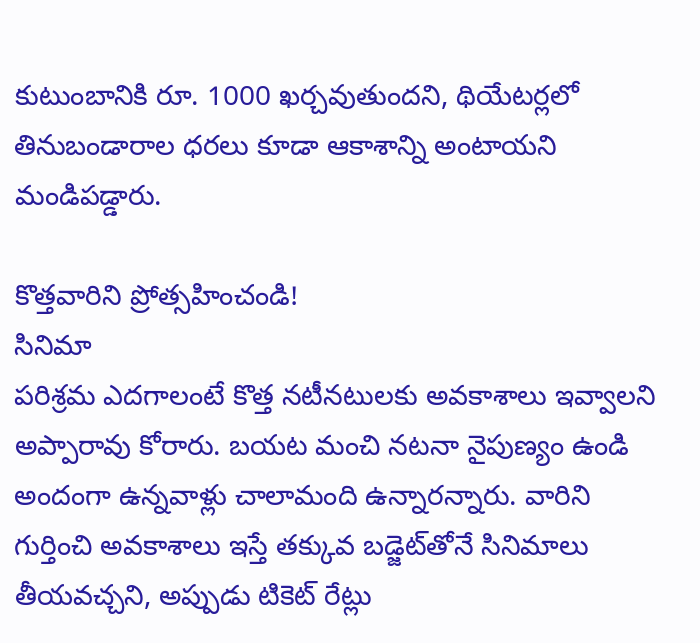కుటుంబానికి రూ. 1000 ఖర్చవుతుందని, థియేటర్లలో తినుబండారాల ధరలు కూడా ఆకాశాన్ని అంటాయని మండిపడ్డారు.

కొత్తవారిని ప్రోత్సహించండి!
సినిమా
పరిశ్రమ ఎదగాలంటే కొత్త నటీనటులకు అవకాశాలు ఇవ్వాలని అప్పారావు కోరారు. బయట మంచి నటనా నైపుణ్యం ఉండి అందంగా ఉన్నవాళ్లు చాలామంది ఉన్నారన్నారు. వారిని గుర్తించి అవకాశాలు ఇస్తే తక్కువ బడ్జెట్‌తోనే సినిమాలు తీయవచ్చని, అప్పుడు టికెట్ రేట్లు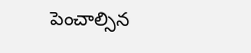పెంచాల్సిన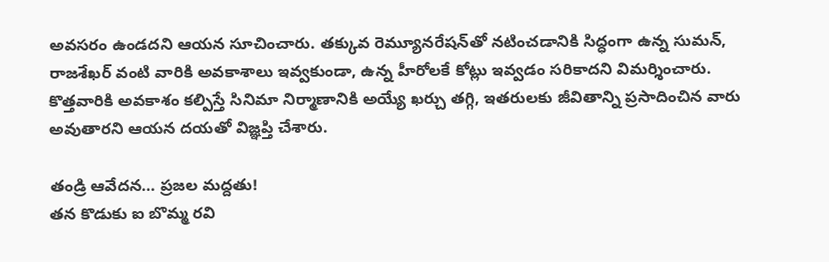అవసరం ఉండదని ఆయన సూచించారు. తక్కువ రెమ్యూనరేషన్‌తో నటించడానికి సిద్ధంగా ఉన్న సుమన్, రాజశేఖర్ వంటి వారికి అవకాశాలు ఇవ్వకుండా, ఉన్న హీరోలకే కోట్లు ఇవ్వడం సరికాదని విమర్శించారు. కొత్తవారికి అవకాశం కల్పిస్తే సినిమా నిర్మాణానికి అయ్యే ఖర్చు తగ్గి, ఇతరులకు జీవితాన్ని ప్రసాదించిన వారు అవుతారని ఆయన దయతో విజ్ఞప్తి చేశారు.

తండ్రి ఆవేదన… ప్రజల మద్దతు!
తన కొడుకు ఐ బొమ్మ రవి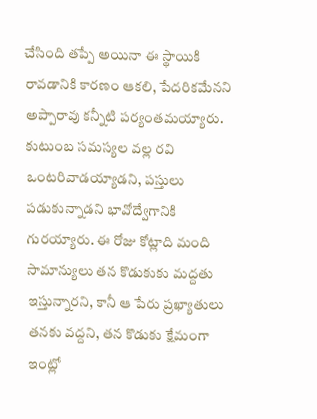చేసింది తప్పే అయినా ఈ స్థాయికి రావడానికి కారణం ఆకలి, పేదరికమేనని అప్పారావు కన్నీటి పర్యంతమయ్యారు. కుటుంబ సమస్యల వల్ల రవి ఒంటరివాడయ్యాడని, పస్తులు పడుకున్నాడని భావోద్వేగానికి గురయ్యారు. ఈ రోజు కోట్లాది మంది సామాన్యులు తన కొడుకుకు మద్దతు ఇస్తున్నారని, కానీ ఆ పేరు ప్రఖ్యాతులు తనకు వద్దని, తన కొడుకు క్షేమంగా ఇంట్లో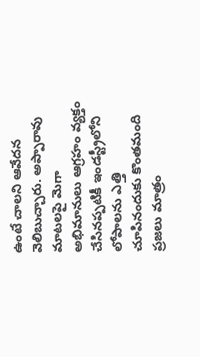ఉంటే చాలని ఆవేదన వెలిబుచ్చారు. అప్పారావు మాటలపై మెగా అభిమానులు ఆగ్రహం వ్యక్తం చేసినప్పటికీ ఇండస్ట్రీలోని లోపాలను ఎత్తి చూపినందుకు కొంతమంది ప్రజలు మాత్రం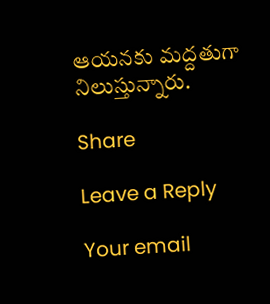ఆయనకు మద్దతుగా నిలుస్తున్నారు.

Share

Leave a Reply

Your email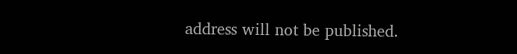address will not be published.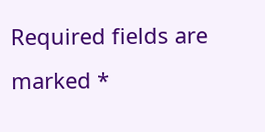Required fields are marked *